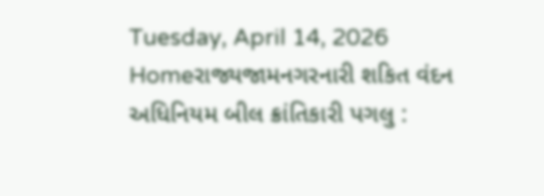Tuesday, April 14, 2026
Homeરાજ્યજામનગરનારી શકિત વંદન અધિનિયમ બીલ ક્રાંતિકારી પગલુ :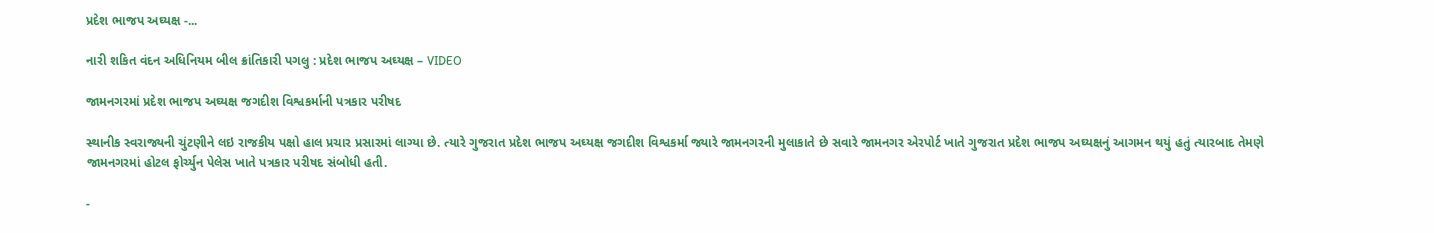પ્રદેશ ભાજપ અઘ્યક્ષ -...

નારી શકિત વંદન અધિનિયમ બીલ ક્રાંતિકારી પગલુ : પ્રદેશ ભાજપ અઘ્યક્ષ – VIDEO

જામનગરમાં પ્રદેશ ભાજપ અઘ્યક્ષ જગદીશ વિશ્વકર્માની પત્રકાર પરીષદ

સ્થાનીક સ્વરાજ્યની ચુંટણીને લઇ રાજકીય પક્ષો હાલ પ્રચાર પ્રસારમાં લાગ્યા છે. ત્યારે ગુજરાત પ્રદેશ ભાજપ અઘ્યક્ષ જગદીશ વિશ્વકર્મા જ્યારે જામનગરની મુલાકાતે છે સવારે જામનગર એરપોર્ટ ખાતે ગુજરાત પ્રદેશ ભાજપ અઘ્યક્ષનું આગમન થયું હતું ત્યારબાદ તેમણે જામનગરમાં હોટલ ફોર્ચ્યુન પેલેસ ખાતે પત્રકાર પરીષદ સંબોધી હતી.

-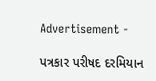Advertisement -

પત્રકાર પરીષદ દરમિયાન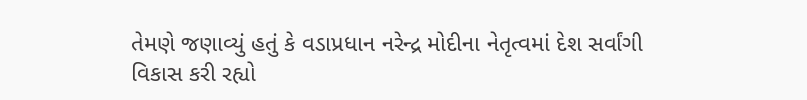તેમણે જણાવ્યું હતું કે વડાપ્રધાન નરેન્દ્ર મોદીના નેતૃત્વમાં દેશ સર્વાંગી વિકાસ કરી રહ્યો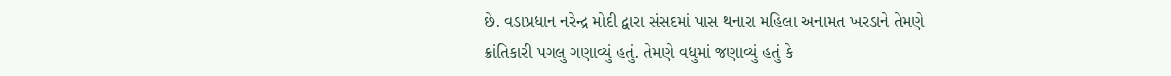છે. વડાપ્રધાન નરેન્દ્ર મોદી દ્વારા સંસદમાં પાસ થનારા મહિલા અનામત ખરડાને તેમણે ક્રાંતિકારી પગલુ ગણાવ્યું હતું. તેમણે વધુમાં જણાવ્યું હતું કે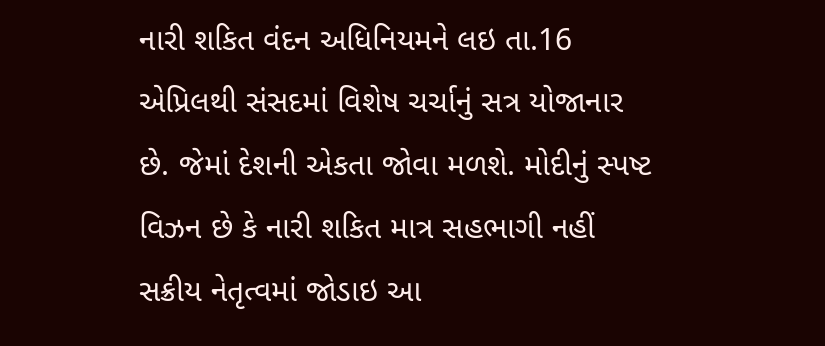નારી શકિત વંદન અધિનિયમને લઇ તા.16 એપ્રિલથી સંસદમાં વિશેષ ચર્ચાનું સત્ર યોજાનાર છે. જેમાં દેશની એકતા જોવા મળશે. મોદીનું સ્પષ્ટ વિઝન છે કે નારી શકિત માત્ર સહભાગી નહીં સક્રીય નેતૃત્વમાં જોડાઇ આ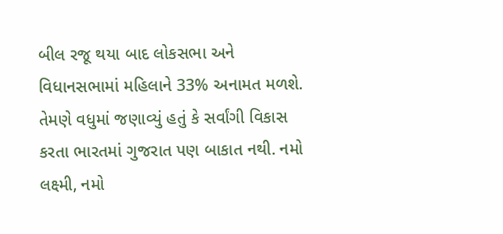બીલ રજૂ થયા બાદ લોકસભા અને વિધાનસભામાં મહિલાને 33% અનામત મળશે. તેમણે વધુમાં જણાવ્યું હતું કે સર્વાંગી વિકાસ કરતા ભારતમાં ગુજરાત પણ બાકાત નથી. નમો લક્ષ્મી, નમો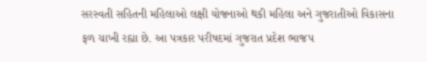સરસ્વતી સહિતની મહિલાઓ લક્ષી યોજનાઓ થકી મહિલા અને ગુજરાતીઓ વિકાસના ફળ ચાખી રહ્યા છે. આ પત્રકાર પરીષદમાં ગુજરાત પ્રદેશ ભાજપ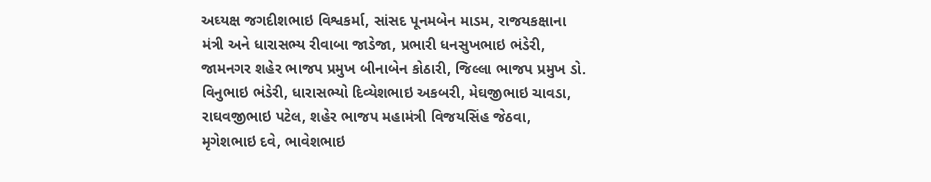અઘ્યક્ષ જગદીશભાઇ વિશ્વકર્મા, સાંસદ પૂનમબેન માડમ, રાજયકક્ષાના મંત્રી અને ધારાસભ્ય રીવાબા જાડેજા, પ્રભારી ધનસુખભાઇ ભંડેરી, જામનગર શહેર ભાજપ પ્રમુખ બીનાબેન કોઠારી, જિલ્લા ભાજપ પ્રમુખ ડો. વિનુભાઇ ભંડેરી, ધારાસભ્યો દિવ્યેશભાઇ અકબરી, મેઘજીભાઇ ચાવડા, રાઘવજીભાઇ પટેલ, શહેર ભાજપ મહામંત્રી વિજયસિંહ જેઠવા, મૃગેશભાઇ દવે, ભાવેશભાઇ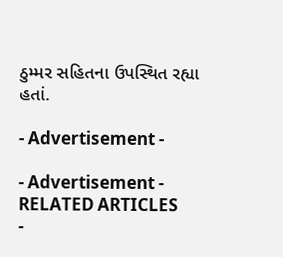ઠુમ્મર સહિતના ઉપસ્થિત રહ્યા હતાં.

- Advertisement -

- Advertisement -
RELATED ARTICLES
-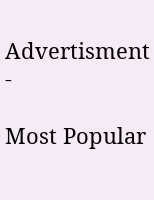Advertisment -

Most Popular